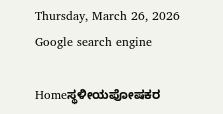Thursday, March 26, 2026
Google search engine

Homeಸ್ಥಳೀಯಪೋಷಕರ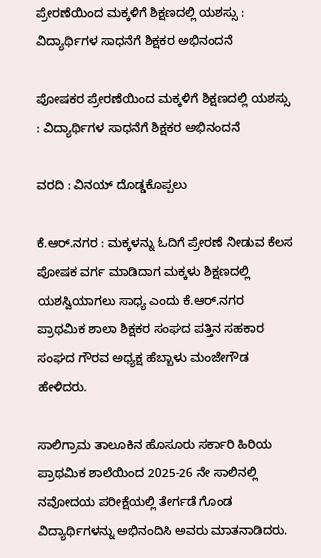ಪ್ರೇರಣೆಯಿಂದ ಮಕ್ಕಳಿಗೆ ಶಿಕ್ಷಣದಲ್ಲಿ ಯಶಸ್ಸು : ವಿದ್ಯಾರ್ಥಿಗಳ ಸಾಧನೆಗೆ ಶಿಕ್ಷಕರ ಅಭಿನಂದನೆ

ಪೋಷಕರ ಪ್ರೇರಣೆಯಿಂದ ಮಕ್ಕಳಿಗೆ ಶಿಕ್ಷಣದಲ್ಲಿ ಯಶಸ್ಸು : ವಿದ್ಯಾರ್ಥಿಗಳ ಸಾಧನೆಗೆ ಶಿಕ್ಷಕರ ಅಭಿನಂದನೆ

ವರದಿ : ವಿನಯ್ ದೊಡ್ಡಕೊಪ್ಪಲು

ಕೆ.ಆರ್.ನಗರ : ಮಕ್ಕಳನ್ನು ಓದಿಗೆ ಪ್ರೇರಣೆ ನೀಡುವ ಕೆಲಸ ಪೋಷಕ ವರ್ಗ ಮಾಡಿದಾಗ ಮಕ್ಕಳು ಶಿಕ್ಷಣದಲ್ಲಿ ಯಶಸ್ವಿಯಾಗಲು ಸಾಧ್ಯ ಎಂದು ಕೆ.ಆರ್.ನಗರ ಪ್ರಾಥಮಿಕ ಶಾಲಾ ಶಿಕ್ಷಕರ ಸಂಘದ ಪತ್ತಿನ ಸಹಕಾರ ಸಂಘದ ಗೌರವ ಅಧ್ಯಕ್ಷ ಹೆಬ್ಬಾಳು ಮಂಜೇಗೌಡ ಹೇಳಿದರು.

ಸಾಲಿಗ್ರಾಮ ತಾಲೂಕಿನ ಹೊಸೂರು ಸರ್ಕಾರಿ ಹಿರಿಯ ಪ್ರಾಥಮಿಕ ಶಾಲೆಯಿಂದ 2025-26 ನೇ ಸಾಲಿನಲ್ಲಿ ನವೋದಯ ಪರೀಕ್ಷೆಯಲ್ಲಿ ತೇರ್ಗಡೆ ಗೊಂಡ ವಿದ್ಯಾರ್ಥಿಗಳನ್ನು ಅಭಿನಂದಿಸಿ ಅವರು ಮಾತನಾಡಿದರು.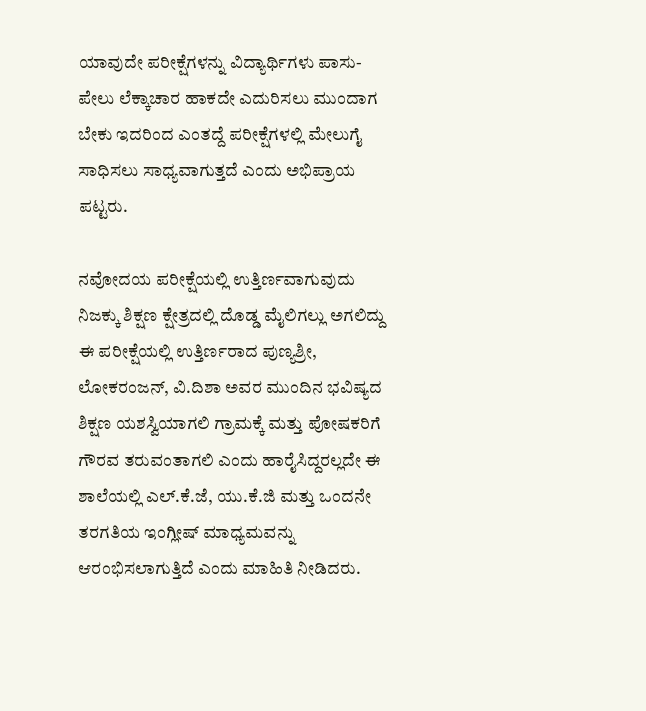ಯಾವುದೇ ಪರೀಕ್ಷೆಗಳನ್ನು ವಿದ್ಯಾರ್ಥಿಗಳು ಪಾಸು-ಪೇಲು ಲೆಕ್ಕಾಚಾರ ಹಾಕದೇ ಎದುರಿಸಲು ಮುಂದಾಗ ಬೇಕು ಇದರಿಂದ ಎಂತದ್ದೆ ಪರೀಕ್ಷೆಗಳಲ್ಲಿ ಮೇಲುಗೈ ಸಾಧಿಸಲು ಸಾಧ್ಯವಾಗುತ್ತದೆ ಎಂದು ಅಭಿಪ್ರಾಯ ಪಟ್ಟರು.

ನವೋದಯ ಪರೀಕ್ಷೆಯಲ್ಲಿ ಉತ್ತಿರ್ಣವಾಗುವುದು ನಿಜಕ್ಕು ಶಿಕ್ಷಣ ಕ್ಷೇತ್ರದಲ್ಲಿ ದೊಡ್ಡ ಮೈಲಿಗಲ್ಲು ಅಗಲಿದ್ದು ಈ ಪರೀಕ್ಷೆಯಲ್ಲಿ ಉತ್ತಿರ್ಣರಾದ ಪುಣ್ಯಶ್ರೀ, ಲೋಕರಂಜನ್, ವಿ.ದಿಶಾ ಅವರ ಮುಂದಿನ ಭವಿಷ್ಯದ ಶಿಕ್ಷಣ ಯಶಸ್ವಿಯಾಗಲಿ ಗ್ರಾಮಕ್ಕೆ ಮತ್ತು ಪೋಷಕರಿಗೆ ಗೌರವ ತರುವಂತಾಗಲಿ ಎಂದು ಹಾರೈಸಿದ್ದರಲ್ಲದೇ ಈ ಶಾಲೆಯಲ್ಲಿ ಎಲ್.ಕೆ.ಜೆ, ಯು.ಕೆ.ಜಿ ಮತ್ತು ಒಂದನೇ ತರಗತಿಯ ಇಂಗ್ಲೀಷ್ ಮಾಧ್ಯಮವನ್ನು ಆರಂಭಿಸಲಾಗುತ್ತಿದೆ ಎಂದು ಮಾಹಿತಿ ನೀಡಿದರು.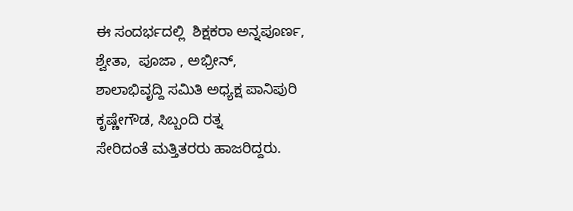ಈ ಸಂದರ್ಭದಲ್ಲಿ  ಶಿಕ್ಷಕರಾ ಅನ್ನಪೂರ್ಣ,  ಶ್ವೇತಾ,  ಪೂಜಾ , ಅಭ್ರೀನ್,
ಶಾಲಾಭಿವೃದ್ದಿ ಸಮಿತಿ ಅಧ್ಯಕ್ಷ ಪಾನಿಪುರಿ ಕೃಷ್ಣೇಗೌಡ, ಸಿಬ್ಬಂದಿ ರತ್ನ
ಸೇರಿದಂತೆ ಮತ್ತಿತರರು ಹಾಜರಿದ್ದರು.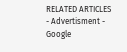RELATED ARTICLES
- Advertisment -
Google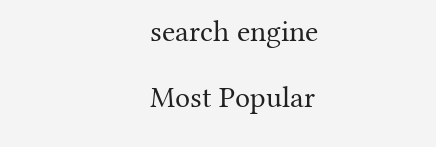search engine

Most Popular